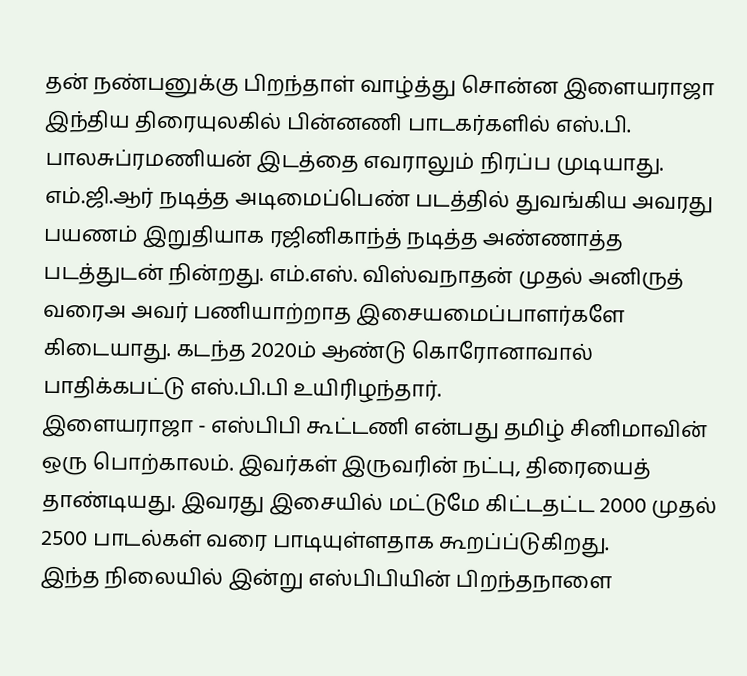தன் நண்பனுக்கு பிறந்தாள் வாழ்த்து சொன்ன இளையராஜா
இந்திய திரையுலகில் பின்னணி பாடகர்களில் எஸ்.பி. பாலசுப்ரமணியன் இடத்தை எவராலும் நிரப்ப முடியாது. எம்.ஜி.ஆர் நடித்த அடிமைப்பெண் படத்தில் துவங்கிய அவரது பயணம் இறுதியாக ரஜினிகாந்த் நடித்த அண்ணாத்த படத்துடன் நின்றது. எம்.எஸ். விஸ்வநாதன் முதல் அனிருத் வரைஅ அவர் பணியாற்றாத இசையமைப்பாளர்களே கிடையாது. கடந்த 2020ம் ஆண்டு கொரோனாவால் பாதிக்கபட்டு எஸ்.பி.பி உயிரிழந்தார்.
இளையராஜா - எஸ்பிபி கூட்டணி என்பது தமிழ் சினிமாவின் ஒரு பொற்காலம். இவர்கள் இருவரின் நட்பு, திரையைத் தாண்டியது. இவரது இசையில் மட்டுமே கிட்டதட்ட 2000 முதல் 2500 பாடல்கள் வரை பாடியுள்ளதாக கூறப்ப்டுகிறது.
இந்த நிலையில் இன்று எஸ்பிபியின் பிறந்தநாளை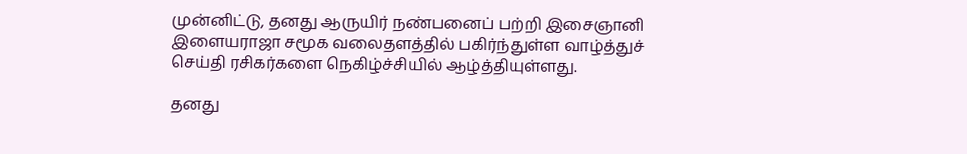முன்னிட்டு, தனது ஆருயிர் நண்பனைப் பற்றி இசைஞானி இளையராஜா சமூக வலைதளத்தில் பகிர்ந்துள்ள வாழ்த்துச் செய்தி ரசிகர்களை நெகிழ்ச்சியில் ஆழ்த்தியுள்ளது.

தனது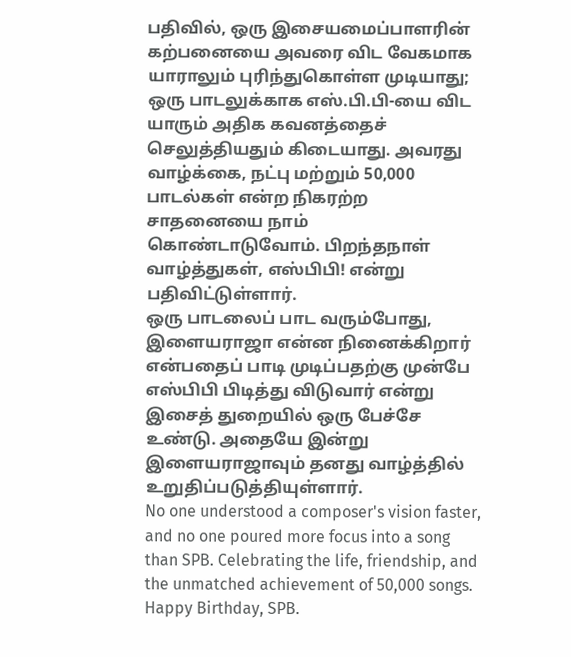பதிவில், ஒரு இசையமைப்பாளரின் கற்பனையை அவரை விட வேகமாக யாராலும் புரிந்துகொள்ள முடியாது; ஒரு பாடலுக்காக எஸ்.பி.பி-யை விட யாரும் அதிக கவனத்தைச் செலுத்தியதும் கிடையாது. அவரது வாழ்க்கை, நட்பு மற்றும் 50,000 பாடல்கள் என்ற நிகரற்ற சாதனையை நாம் கொண்டாடுவோம். பிறந்தநாள் வாழ்த்துகள், எஸ்பிபி! என்று பதிவிட்டுள்ளார்.
ஒரு பாடலைப் பாட வரும்போது, இளையராஜா என்ன நினைக்கிறார் என்பதைப் பாடி முடிப்பதற்கு முன்பே எஸ்பிபி பிடித்து விடுவார் என்று இசைத் துறையில் ஒரு பேச்சே உண்டு. அதையே இன்று இளையராஜாவும் தனது வாழ்த்தில் உறுதிப்படுத்தியுள்ளார்.
No one understood a composer's vision faster, and no one poured more focus into a song than SPB. Celebrating the life, friendship, and the unmatched achievement of 50,000 songs. Happy Birthday, SPB.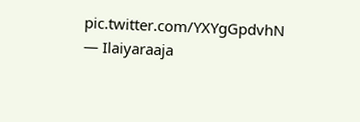pic.twitter.com/YXYgGpdvhN
— Ilaiyaraaja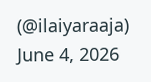(@ilaiyaraaja) June 4, 2026